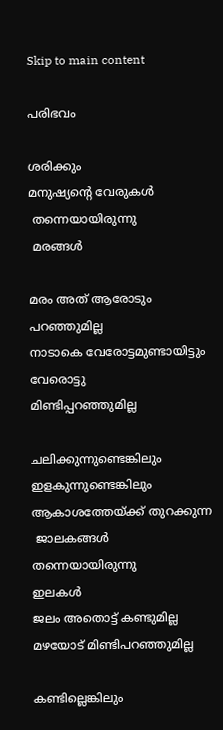Skip to main content

പരിഭവം

ശരിക്കും
മനുഷ്യന്റെ വേരുകൾ
 തന്നെയായിരുന്നു
 മരങ്ങൾ

മരം അത് ആരോടും
പറഞ്ഞുമില്ല
നാടാകെ വേരോട്ടമുണ്ടായിട്ടും
വേരൊട്ടു
മിണ്ടിപ്പറഞ്ഞുമില്ല

ചലിക്കുന്നുണ്ടെങ്കിലും
ഇളകുന്നുണ്ടെങ്കിലും
ആകാശത്തേയ്ക്ക് തുറക്കുന്ന
 ജാലകങ്ങൾ തന്നെയായിരുന്നു
ഇലകൾ
ജലം അതൊട്ട് കണ്ടുമില്ല
മഴയോട് മിണ്ടിപറഞ്ഞുമില്ല

കണ്ടില്ലെങ്കിലും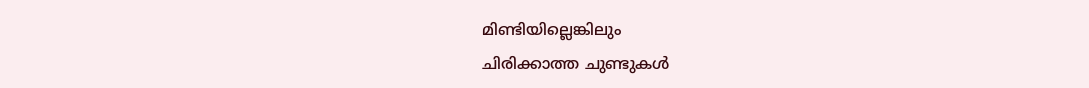മിണ്ടിയില്ലെങ്കിലും
ചിരിക്കാത്ത ചുണ്ടുകൾ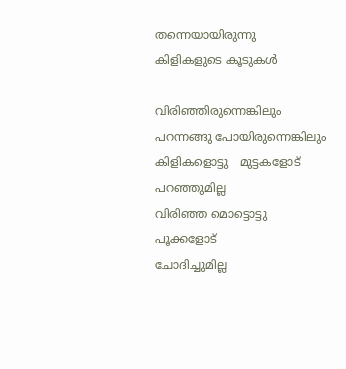തന്നെയായിരുന്നു
കിളികളുടെ കൂടുകൾ

വിരിഞ്ഞിരുന്നെങ്കിലും
പറന്നങ്ങു പോയിരുന്നെങ്കിലും
കിളികളൊട്ടു   മുട്ടകളോട്
പറഞ്ഞുമില്ല
വിരിഞ്ഞ മൊട്ടൊട്ടു  പൂക്കളോട്
ചോദിച്ചുമില്ല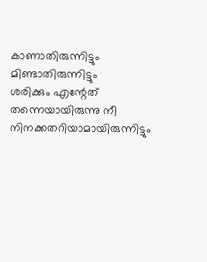കാണാതിരുന്നിട്ടും
മിണ്ടാതിരുന്നിട്ടും
ശരിക്കും എന്റേത്
തന്നെയായിരുന്നു നീ
നിനക്കതറിയാമായിരുന്നിട്ടും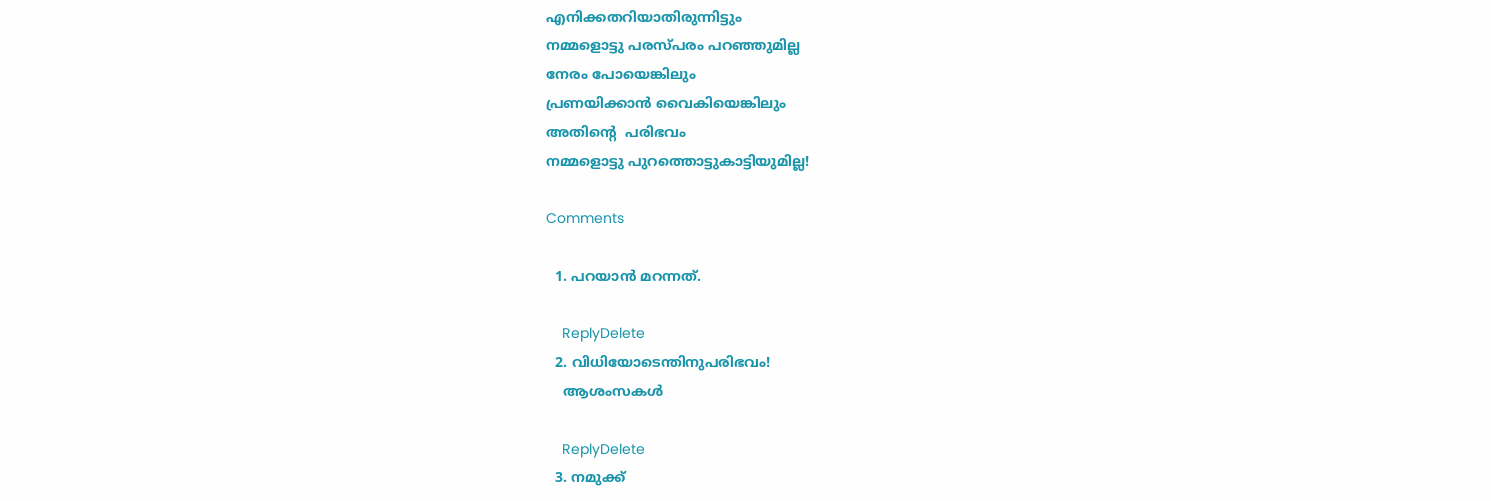എനിക്കതറിയാതിരുന്നിട്ടും
നമ്മളൊട്ടു പരസ്പരം പറഞ്ഞുമില്ല
നേരം പോയെങ്കിലും
പ്രണയിക്കാൻ വൈകിയെങ്കിലും
അതിന്റെ  പരിഭവം
നമ്മളൊട്ടു പുറത്തൊട്ടുകാട്ടിയുമില്ല!

Comments

  1. പറയാന്‍ മറന്നത്.

    ReplyDelete
  2. വിധിയോടെന്തിനുപരിഭവം!
    ആശംസകള്‍

    ReplyDelete
  3. നമുക്ക്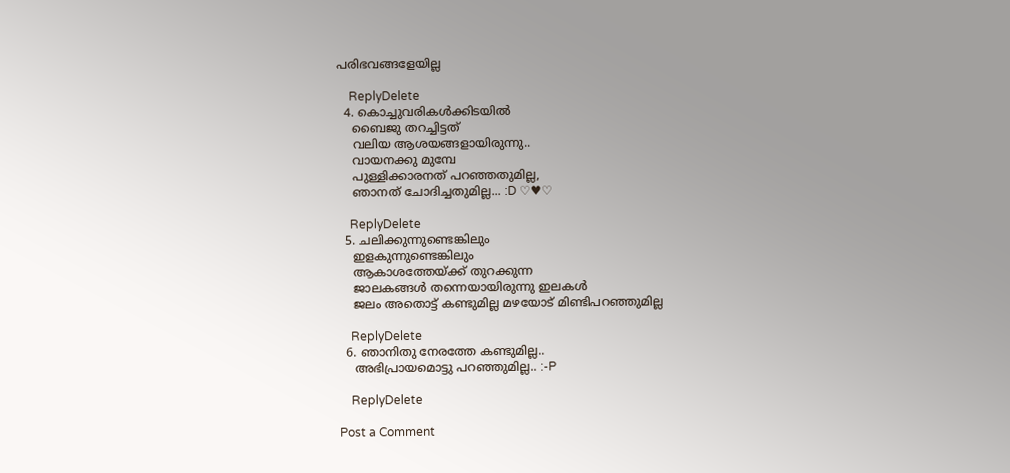പരിഭവങ്ങളേയില്ല

    ReplyDelete
  4. കൊച്ചുവരികള്‍ക്കിടയില്‍
    ബൈജു തറച്ചിട്ടത്
    വലിയ ആശയങ്ങളായിരുന്നു..
    വായനക്കു മുമ്പേ
    പുള്ളിക്കാരനത് പറഞ്ഞതുമില്ല,
    ഞാനത് ചോദിച്ചതുമില്ല... :D ♡♥♡

    ReplyDelete
  5. ചലിക്കുന്നുണ്ടെങ്കിലും
    ഇളകുന്നുണ്ടെങ്കിലും
    ആകാശത്തേയ്ക്ക് തുറക്കുന്ന
    ജാലകങ്ങൾ തന്നെയായിരുന്നു ഇലകൾ
    ജലം അതൊട്ട് കണ്ടുമില്ല മഴയോട് മിണ്ടിപറഞ്ഞുമില്ല

    ReplyDelete
  6. ഞാനിതു നേരത്തേ കണ്ടുമില്ല..
    അഭിപ്രായമൊട്ടു പറഞ്ഞുമില്ല.. :-P

    ReplyDelete

Post a Comment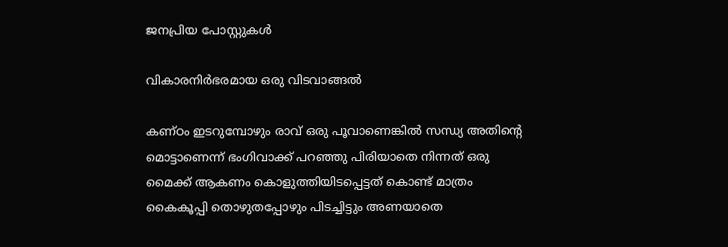ജനപ്രിയ പോസ്റ്റുകൾ

വികാരനിർഭരമായ ഒരു വിടവാങ്ങൽ

കണ്ഠം ഇടറുമ്പോഴും രാവ് ഒരു പൂവാണെങ്കിൽ സന്ധ്യ അതിന്റെ മൊട്ടാണെന്ന് ഭംഗിവാക്ക് പറഞ്ഞു പിരിയാതെ നിന്നത് ഒരു മൈക്ക് ആകണം കൊളുത്തിയിടപ്പെട്ടത് കൊണ്ട് മാത്രം കൈകൂപ്പി തൊഴുതപ്പോഴും പിടച്ചിട്ടും അണയാതെ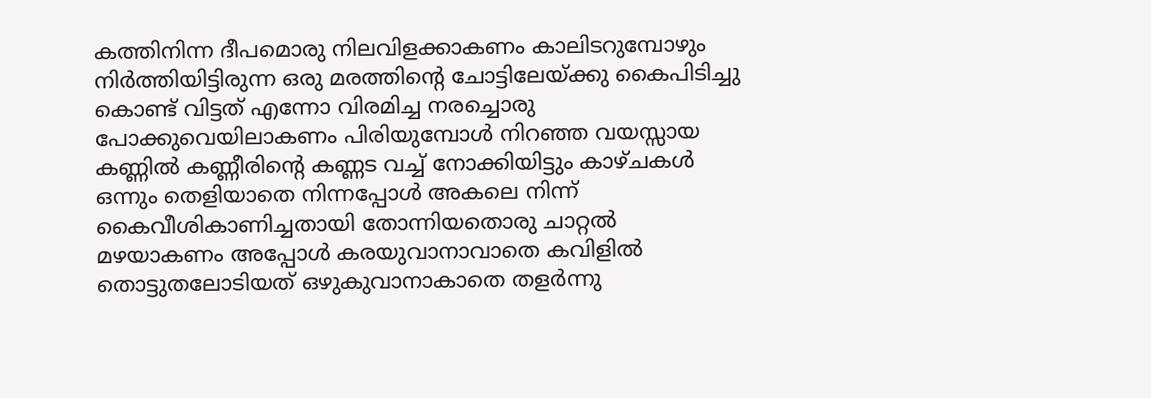കത്തിനിന്ന ദീപമൊരു നിലവിളക്കാകണം കാലിടറുമ്പോഴും നിർത്തിയിട്ടിരുന്ന ഒരു മരത്തിന്റെ ചോട്ടിലേയ്ക്കു കൈപിടിച്ചു കൊണ്ട് വിട്ടത് എന്നോ വിരമിച്ച നരച്ചൊരു പോക്കുവെയിലാകണം പിരിയുമ്പോൾ നിറഞ്ഞ വയസ്സായ കണ്ണിൽ കണ്ണീരിന്റെ കണ്ണട വച്ച് നോക്കിയിട്ടും കാഴ്ചകൾ ഒന്നും തെളിയാതെ നിന്നപ്പോൾ അകലെ നിന്ന് കൈവീശികാണിച്ചതായി തോന്നിയതൊരു ചാറ്റൽ മഴയാകണം അപ്പോൾ കരയുവാനാവാതെ കവിളിൽ തൊട്ടുതലോടിയത് ഒഴുകുവാനാകാതെ തളർന്നു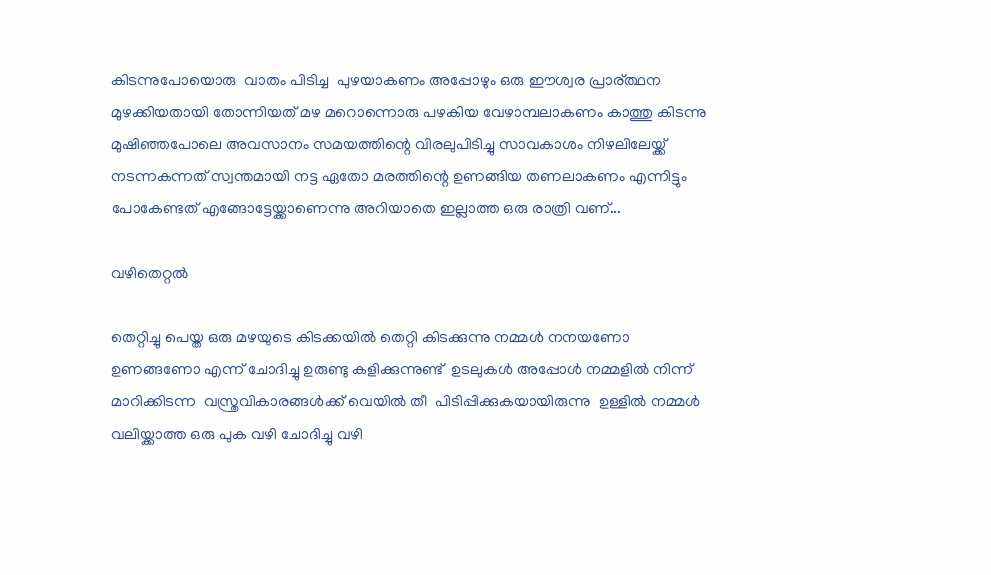കിടന്നുപോയൊരു  വാതം പിടിച്ച  പുഴയാകണം അപ്പോഴും ഒരു ഈശ്വര പ്രാര്ത്ഥന മുഴക്കിയതായി തോന്നിയത് മഴ മറൊന്നൊരു പഴകിയ വേഴാമ്പലാകണം കാത്തു കിടന്നു മുഷിഞ്ഞപോലെ അവസാനം സമയത്തിന്റെ വിരലുപിടിച്ചു സാവകാശം നിഴലിലേയ്ക്ക് നടന്നകന്നത് സ്വന്തമായി നട്ട ഏതോ മരത്തിന്റെ ഉണങ്ങിയ തണലാകണം എന്നിട്ടും പോകേണ്ടത് എങ്ങോട്ടേയ്ക്കാണെന്നു അറിയാതെ ഇല്ലാത്ത ഒരു രാത്രി വണ്...

വഴിതെറ്റൽ

തെറ്റിച്ചു പെയ്ത ഒരു മഴയുടെ കിടക്കയിൽ തെറ്റി കിടക്കുന്നു നമ്മൾ നനയണോ ഉണങ്ങണോ എന്ന് ചോദിച്ചു ഉരുണ്ടു കളിക്കുന്നുണ്ട്  ഉടലുകൾ അപ്പോൾ നമ്മളിൽ നിന്ന് മാറിക്കിടന്ന  വസ്ത്രവികാരങ്ങൾക്ക് വെയിൽ തീ  പിടിപ്പിക്കുകയായിരുന്നു  ഉള്ളിൽ നമ്മൾ വലിയ്ക്കാത്ത ഒരു പുക വഴി ചോദിച്ചു വഴി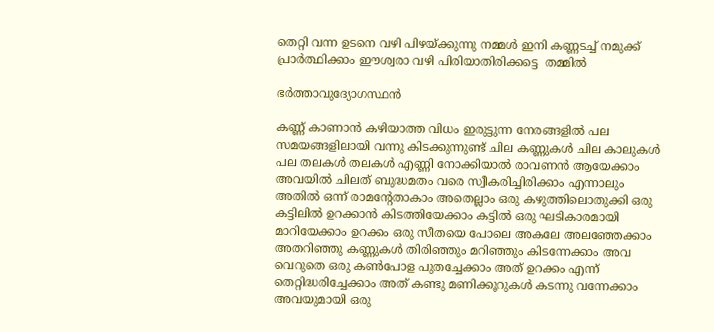തെറ്റി വന്ന ഉടനെ വഴി പിഴയ്ക്കുന്നു നമ്മൾ ഇനി കണ്ണടച്ച് നമുക്ക് പ്രാർത്ഥിക്കാം ഈശ്വരാ വഴി പിരിയാതിരിക്കട്ടെ  തമ്മിൽ

ഭർത്താവുദ്യോഗസ്ഥൻ

കണ്ണ് കാണാൻ കഴിയാത്ത വിധം ഇരുട്ടുന്ന നേരങ്ങളിൽ പല സമയങ്ങളിലായി വന്നു കിടക്കുന്നുണ്ട് ചില കണ്ണുകൾ ചില കാലുകൾ പല തലകൾ തലകൾ എണ്ണി നോക്കിയാൽ രാവണൻ ആയേക്കാം അവയിൽ ചിലത് ബുദ്ധമതം വരെ സ്വീകരിച്ചിരിക്കാം എന്നാലും അതിൽ ഒന്ന് രാമന്റേതാകാം അതെല്ലാം ഒരു കഴുത്തിലൊതുക്കി ഒരു കട്ടിലിൽ ഉറക്കാൻ കിടത്തിയേക്കാം കട്ടിൽ ഒരു ഘടികാരമായി മാറിയേക്കാം ഉറക്കം ഒരു സീതയെ പോലെ അകലേ അലഞ്ഞേക്കാം അതറിഞ്ഞു കണ്ണുകൾ തിരിഞ്ഞും മറിഞ്ഞും കിടന്നേക്കാം അവ വെറുതെ ഒരു കണ്‍പോള പുതച്ചേക്കാം അത് ഉറക്കം എന്ന് തെറ്റിദ്ധരിച്ചേക്കാം അത് കണ്ടു മണിക്കൂറുകൾ കടന്നു വന്നേക്കാം അവയുമായി ഒരു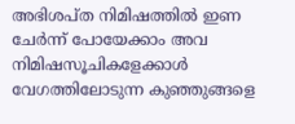അഭിശപ്ത നിമിഷത്തിൽ ഇണ ചേർന്ന് പോയേക്കാം അവ നിമിഷസൂചികളേക്കാൾ വേഗത്തിലോടുന്ന കുഞ്ഞുങ്ങളെ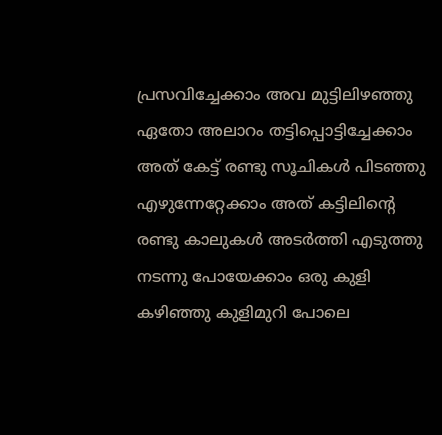പ്രസവിച്ചേക്കാം അവ മുട്ടിലിഴഞ്ഞു ഏതോ അലാറം തട്ടിപ്പൊട്ടിച്ചേക്കാം അത് കേട്ട് രണ്ടു സൂചികൾ പിടഞ്ഞു എഴുന്നേറ്റേക്കാം അത് കട്ടിലിന്റെ രണ്ടു കാലുകൾ അടർത്തി എടുത്തു നടന്നു പോയേക്കാം ഒരു കുളി കഴിഞ്ഞു കുളിമുറി പോലെ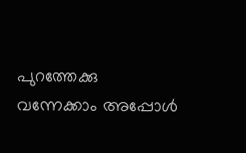പുറത്തേക്കു വന്നേക്കാം അപ്പോൾ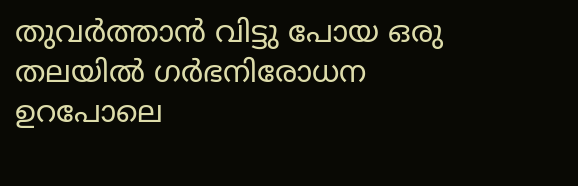തുവർത്താൻ വിട്ടു പോയ ഒരു തലയിൽ ഗർഭനിരോധന ഉറപോലെ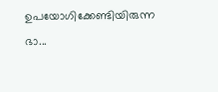ഉപയോഗിക്കേണ്ടിയിരുന്ന ഭാ...